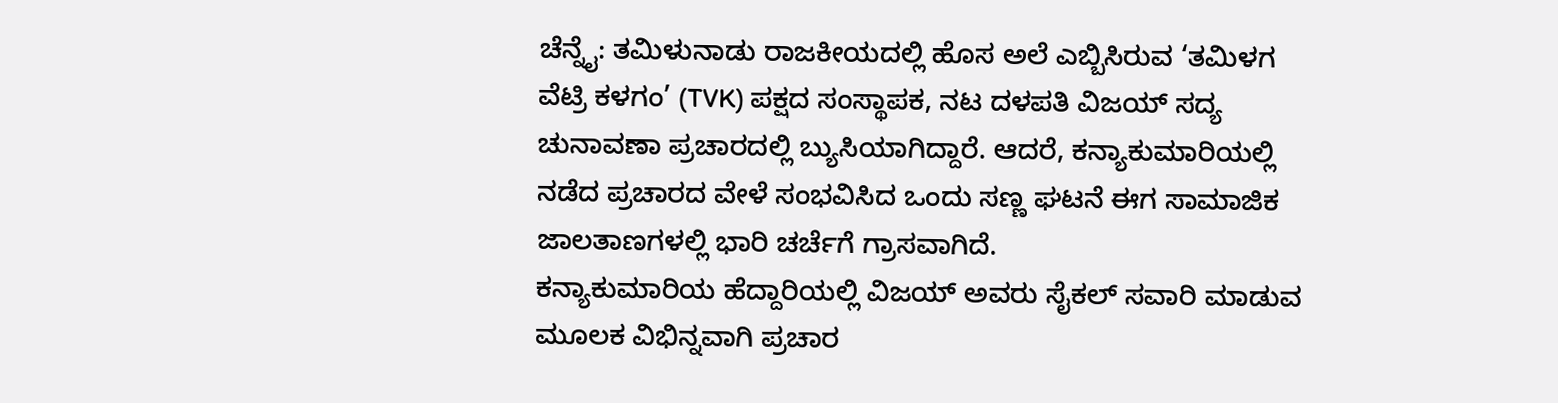ಚೆನ್ನೈ: ತಮಿಳುನಾಡು ರಾಜಕೀಯದಲ್ಲಿ ಹೊಸ ಅಲೆ ಎಬ್ಬಿಸಿರುವ ‘ತಮಿಳಗ ವೆಟ್ರಿ ಕಳಗಂ’ (TVK) ಪಕ್ಷದ ಸಂಸ್ಥಾಪಕ, ನಟ ದಳಪತಿ ವಿಜಯ್ ಸದ್ಯ ಚುನಾವಣಾ ಪ್ರಚಾರದಲ್ಲಿ ಬ್ಯುಸಿಯಾಗಿದ್ದಾರೆ. ಆದರೆ, ಕನ್ಯಾಕುಮಾರಿಯಲ್ಲಿ ನಡೆದ ಪ್ರಚಾರದ ವೇಳೆ ಸಂಭವಿಸಿದ ಒಂದು ಸಣ್ಣ ಘಟನೆ ಈಗ ಸಾಮಾಜಿಕ ಜಾಲತಾಣಗಳಲ್ಲಿ ಭಾರಿ ಚರ್ಚೆಗೆ ಗ್ರಾಸವಾಗಿದೆ.
ಕನ್ಯಾಕುಮಾರಿಯ ಹೆದ್ದಾರಿಯಲ್ಲಿ ವಿಜಯ್ ಅವರು ಸೈಕಲ್ ಸವಾರಿ ಮಾಡುವ ಮೂಲಕ ವಿಭಿನ್ನವಾಗಿ ಪ್ರಚಾರ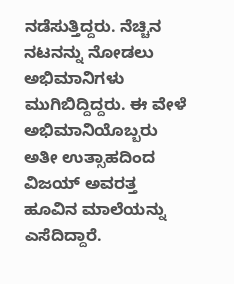ನಡೆಸುತ್ತಿದ್ದರು. ನೆಚ್ಚಿನ ನಟನನ್ನು ನೋಡಲು ಅಭಿಮಾನಿಗಳು ಮುಗಿಬಿದ್ದಿದ್ದರು. ಈ ವೇಳೆ ಅಭಿಮಾನಿಯೊಬ್ಬರು ಅತೀ ಉತ್ಸಾಹದಿಂದ ವಿಜಯ್ ಅವರತ್ತ ಹೂವಿನ ಮಾಲೆಯನ್ನು ಎಸೆದಿದ್ದಾರೆ.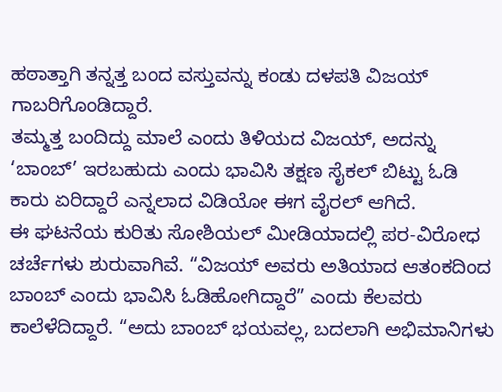ಹಠಾತ್ತಾಗಿ ತನ್ನತ್ತ ಬಂದ ವಸ್ತುವನ್ನು ಕಂಡು ದಳಪತಿ ವಿಜಯ್ ಗಾಬರಿಗೊಂಡಿದ್ದಾರೆ.
ತಮ್ಮತ್ತ ಬಂದಿದ್ದು ಮಾಲೆ ಎಂದು ತಿಳಿಯದ ವಿಜಯ್, ಅದನ್ನು ‘ಬಾಂಬ್’ ಇರಬಹುದು ಎಂದು ಭಾವಿಸಿ ತಕ್ಷಣ ಸೈಕಲ್ ಬಿಟ್ಟು ಓಡಿ ಕಾರು ಏರಿದ್ದಾರೆ ಎನ್ನಲಾದ ವಿಡಿಯೋ ಈಗ ವೈರಲ್ ಆಗಿದೆ.
ಈ ಘಟನೆಯ ಕುರಿತು ಸೋಶಿಯಲ್ ಮೀಡಿಯಾದಲ್ಲಿ ಪರ-ವಿರೋಧ ಚರ್ಚೆಗಳು ಶುರುವಾಗಿವೆ. “ವಿಜಯ್ ಅವರು ಅತಿಯಾದ ಆತಂಕದಿಂದ ಬಾಂಬ್ ಎಂದು ಭಾವಿಸಿ ಓಡಿಹೋಗಿದ್ದಾರೆ” ಎಂದು ಕೆಲವರು ಕಾಲೆಳೆದಿದ್ದಾರೆ. “ಅದು ಬಾಂಬ್ ಭಯವಲ್ಲ, ಬದಲಾಗಿ ಅಭಿಮಾನಿಗಳು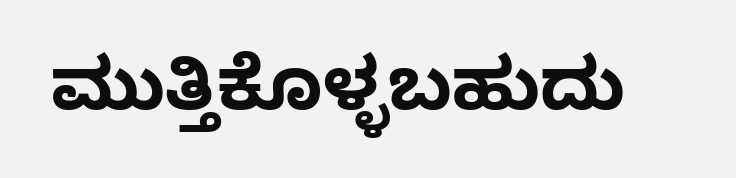ಮುತ್ತಿಕೊಳ್ಳಬಹುದು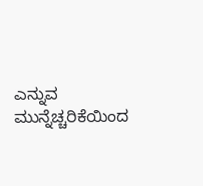ಎನ್ನುವ ಮುನ್ನೆಚ್ಚರಿಕೆಯಿಂದ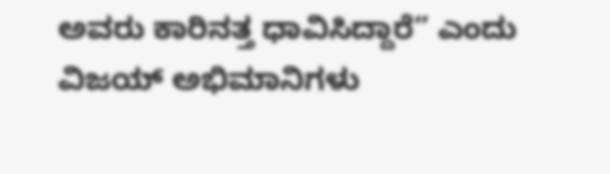ಅವರು ಕಾರಿನತ್ತ ಧಾವಿಸಿದ್ದಾರೆ” ಎಂದು ವಿಜಯ್ ಅಭಿಮಾನಿಗಳು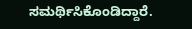ಸಮರ್ಥಿಸಿಕೊಂಡಿದ್ದಾರೆ.